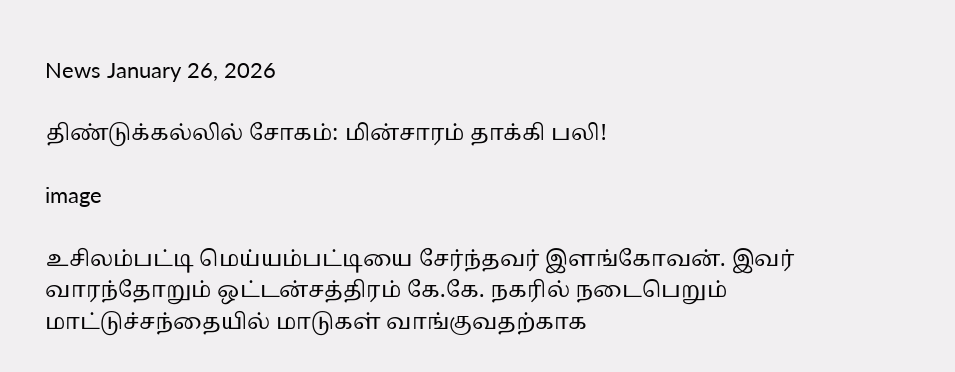News January 26, 2026

திண்டுக்கல்லில் சோகம்: மின்சாரம் தாக்கி பலி!

image

உசிலம்பட்டி மெய்யம்பட்டியை சேர்ந்தவர் இளங்கோவன். இவர் வாரந்தோறும் ஒட்டன்சத்திரம் கே.கே. நகரில் நடைபெறும் மாட்டுச்சந்தையில் மாடுகள் வாங்குவதற்காக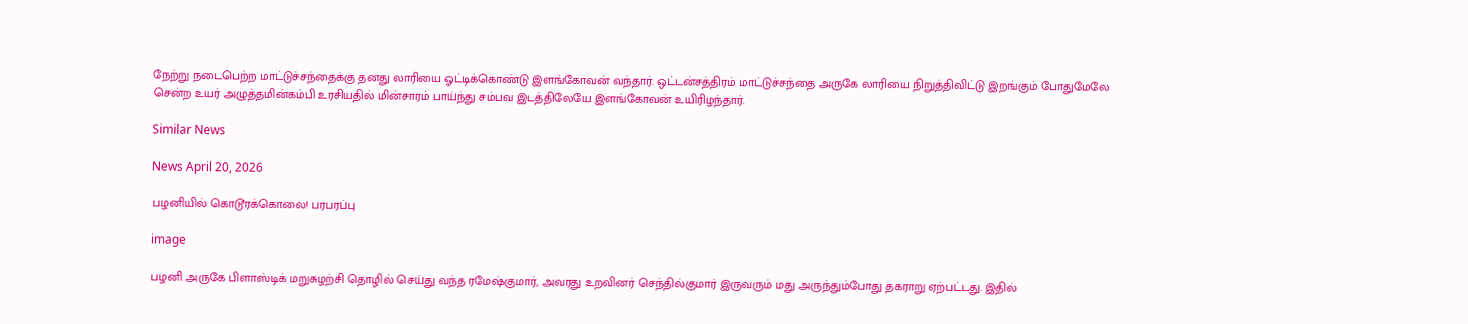நேற்று நடைபெற்ற மாட்டுச்சந்தைக்கு தனது லாரியை ஓட்டிக்கொண்டு இளங்கோவன் வந்தார். ஒட்டன்சத்திரம் மாட்டுச்சந்தை அருகே லாரியை நிறுத்திவிட்டு இறங்கும் போதுமேலே சென்ற உயர் அழுத்தமின்கம்பி உரசியதில் மின்சாரம் பாய்ந்து சம்பவ இடத்திலேயே இளங்கோவன் உயிரிழந்தார்.

Similar News

News April 20, 2026

பழனியில் கொடூரக்கொலை! பரபரப்பு

image

பழனி அருகே பிளாஸ்டிக் மறுசுழற்சி தொழில் செய்து வந்த ரமேஷ்குமார், அவரது உறவினர் செந்தில்குமார் இருவரும் மது அருந்தும்போது தகராறு ஏற்பட்டது. இதில்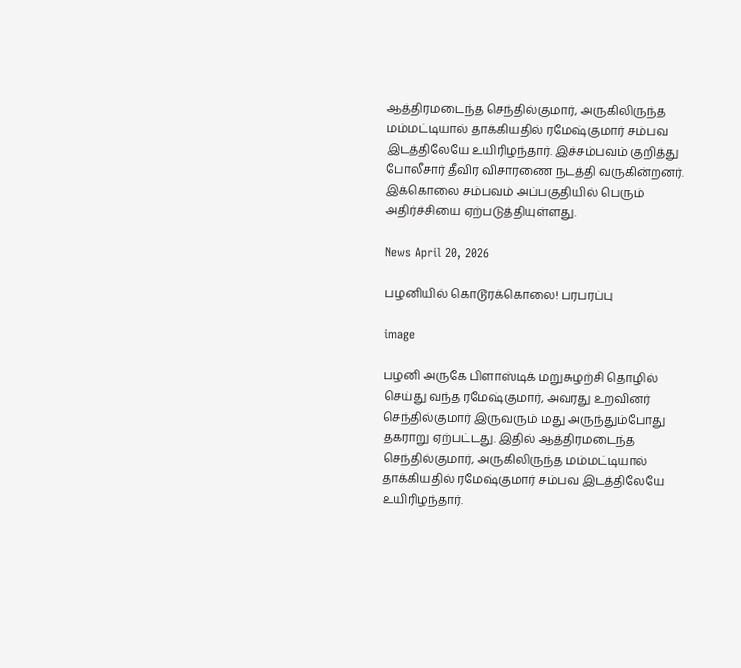ஆத்திரமடைந்த செந்தில்குமார், அருகிலிருந்த மம்மட்டியால் தாக்கியதில் ரமேஷ்குமார் சம்பவ இடத்திலேயே உயிரிழந்தார். இச்சம்பவம் குறித்து போலீசார் தீவிர விசாரணை நடத்தி வருகின்றனர். இக்கொலை சம்பவம் அப்பகுதியில் பெரும் அதிர்ச்சியை ஏற்படுத்தியுள்ளது.

News April 20, 2026

பழனியில் கொடூரக்கொலை! பரபரப்பு

image

பழனி அருகே பிளாஸ்டிக் மறுசுழற்சி தொழில் செய்து வந்த ரமேஷ்குமார், அவரது உறவினர் செந்தில்குமார் இருவரும் மது அருந்தும்போது தகராறு ஏற்பட்டது. இதில் ஆத்திரமடைந்த செந்தில்குமார், அருகிலிருந்த மம்மட்டியால் தாக்கியதில் ரமேஷ்குமார் சம்பவ இடத்திலேயே உயிரிழந்தார்.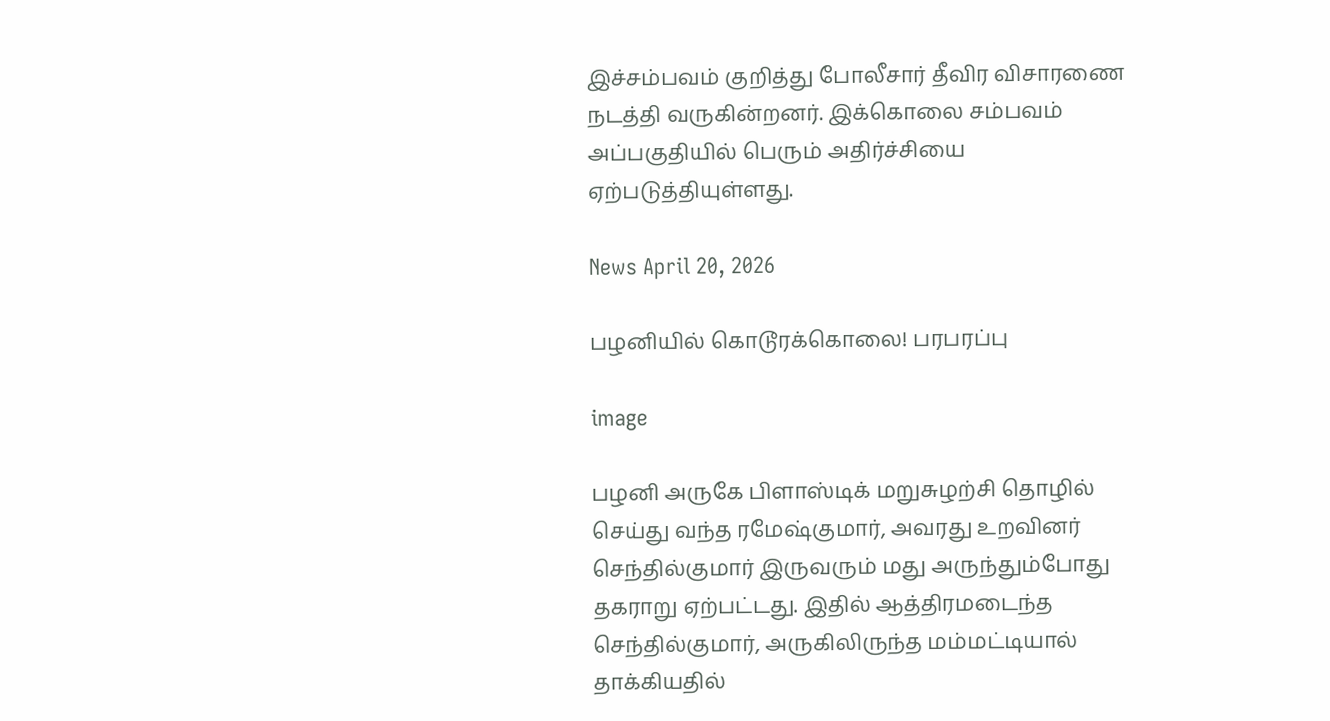இச்சம்பவம் குறித்து போலீசார் தீவிர விசாரணை நடத்தி வருகின்றனர். இக்கொலை சம்பவம் அப்பகுதியில் பெரும் அதிர்ச்சியை ஏற்படுத்தியுள்ளது.

News April 20, 2026

பழனியில் கொடூரக்கொலை! பரபரப்பு

image

பழனி அருகே பிளாஸ்டிக் மறுசுழற்சி தொழில் செய்து வந்த ரமேஷ்குமார், அவரது உறவினர் செந்தில்குமார் இருவரும் மது அருந்தும்போது தகராறு ஏற்பட்டது. இதில் ஆத்திரமடைந்த செந்தில்குமார், அருகிலிருந்த மம்மட்டியால் தாக்கியதில்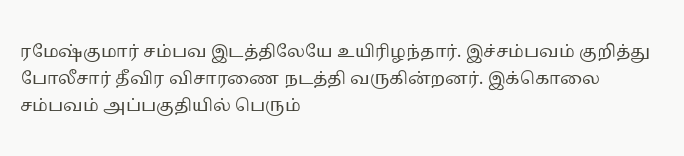ரமேஷ்குமார் சம்பவ இடத்திலேயே உயிரிழந்தார். இச்சம்பவம் குறித்து போலீசார் தீவிர விசாரணை நடத்தி வருகின்றனர். இக்கொலை சம்பவம் அப்பகுதியில் பெரும்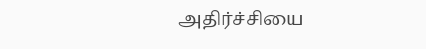அதிர்ச்சியை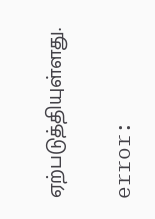ஏற்படுத்தியுள்ளது.

error: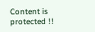Content is protected !!